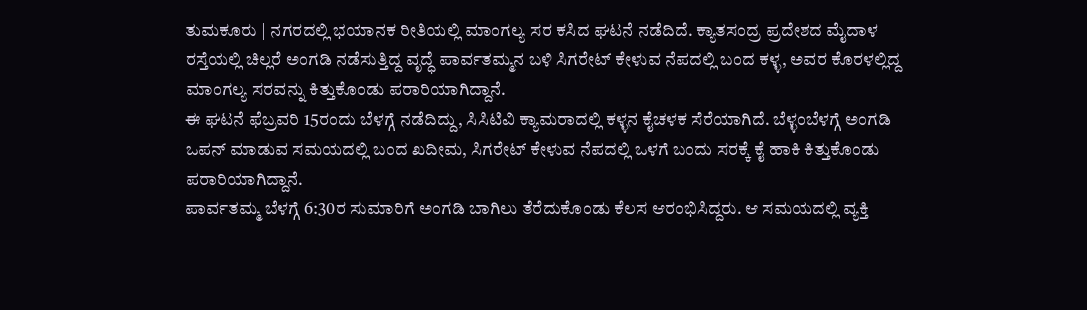ತುಮಕೂರು | ನಗರದಲ್ಲಿ ಭಯಾನಕ ರೀತಿಯಲ್ಲಿ ಮಾಂಗಲ್ಯ ಸರ ಕಸಿದ ಘಟನೆ ನಡೆದಿದೆ. ಕ್ಯಾತಸಂದ್ರ ಪ್ರದೇಶದ ಮೈದಾಳ ರಸ್ತೆಯಲ್ಲಿ ಚಿಲ್ಲರೆ ಅಂಗಡಿ ನಡೆಸುತ್ತಿದ್ದ ವೃದ್ಧೆ ಪಾರ್ವತಮ್ಮನ ಬಳಿ ಸಿಗರೇಟ್ ಕೇಳುವ ನೆಪದಲ್ಲಿ ಬಂದ ಕಳ್ಳ, ಅವರ ಕೊರಳಲ್ಲಿದ್ದ ಮಾಂಗಲ್ಯ ಸರವನ್ನು ಕಿತ್ತುಕೊಂಡು ಪರಾರಿಯಾಗಿದ್ದಾನೆ.
ಈ ಘಟನೆ ಫೆಬ್ರವರಿ 15ರಂದು ಬೆಳಗ್ಗೆ ನಡೆದಿದ್ದು, ಸಿಸಿಟಿವಿ ಕ್ಯಾಮರಾದಲ್ಲಿ ಕಳ್ಳನ ಕೈಚಳಕ ಸೆರೆಯಾಗಿದೆ. ಬೆಳ್ಳಂಬೆಳಗ್ಗೆ ಅಂಗಡಿ ಒಪನ್ ಮಾಡುವ ಸಮಯದಲ್ಲಿ ಬಂದ ಖದೀಮ, ಸಿಗರೇಟ್ ಕೇಳುವ ನೆಪದಲ್ಲಿ ಒಳಗೆ ಬಂದು ಸರಕ್ಕೆ ಕೈ ಹಾಕಿ ಕಿತ್ತುಕೊಂಡು ಪರಾರಿಯಾಗಿದ್ದಾನೆ.
ಪಾರ್ವತಮ್ಮ ಬೆಳಗ್ಗೆ 6:30ರ ಸುಮಾರಿಗೆ ಅಂಗಡಿ ಬಾಗಿಲು ತೆರೆದುಕೊಂಡು ಕೆಲಸ ಆರಂಭಿಸಿದ್ದರು. ಆ ಸಮಯದಲ್ಲಿ ವ್ಯಕ್ತಿ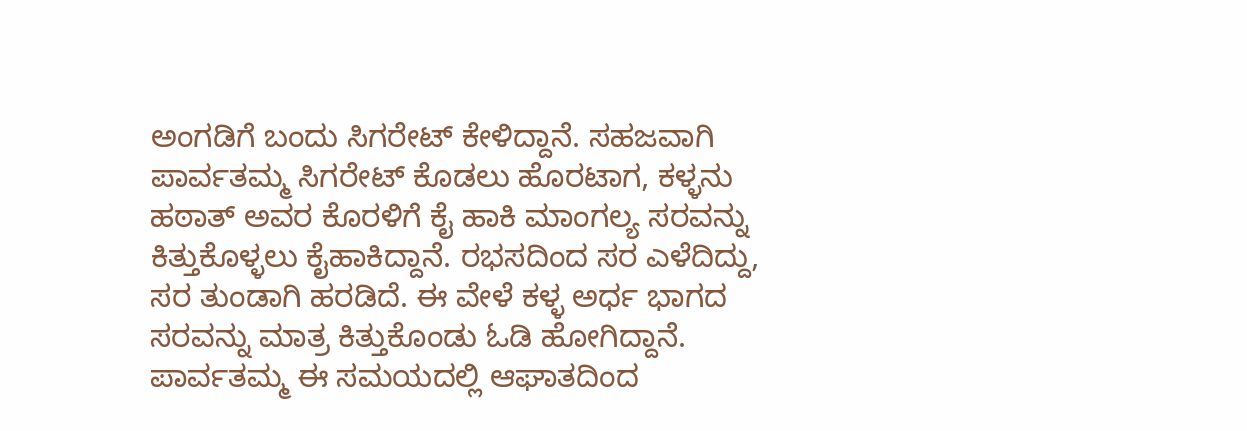ಅಂಗಡಿಗೆ ಬಂದು ಸಿಗರೇಟ್ ಕೇಳಿದ್ದಾನೆ. ಸಹಜವಾಗಿ ಪಾರ್ವತಮ್ಮ ಸಿಗರೇಟ್ ಕೊಡಲು ಹೊರಟಾಗ, ಕಳ್ಳನು ಹಠಾತ್ ಅವರ ಕೊರಳಿಗೆ ಕೈ ಹಾಕಿ ಮಾಂಗಲ್ಯ ಸರವನ್ನು ಕಿತ್ತುಕೊಳ್ಳಲು ಕೈಹಾಕಿದ್ದಾನೆ. ರಭಸದಿಂದ ಸರ ಎಳೆದಿದ್ದು, ಸರ ತುಂಡಾಗಿ ಹರಡಿದೆ. ಈ ವೇಳೆ ಕಳ್ಳ ಅರ್ಧ ಭಾಗದ ಸರವನ್ನು ಮಾತ್ರ ಕಿತ್ತುಕೊಂಡು ಓಡಿ ಹೋಗಿದ್ದಾನೆ.
ಪಾರ್ವತಮ್ಮ ಈ ಸಮಯದಲ್ಲಿ ಆಘಾತದಿಂದ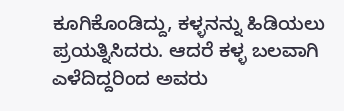ಕೂಗಿಕೊಂಡಿದ್ದು, ಕಳ್ಳನನ್ನು ಹಿಡಿಯಲು ಪ್ರಯತ್ನಿಸಿದರು. ಆದರೆ ಕಳ್ಳ ಬಲವಾಗಿ ಎಳೆದಿದ್ದರಿಂದ ಅವರು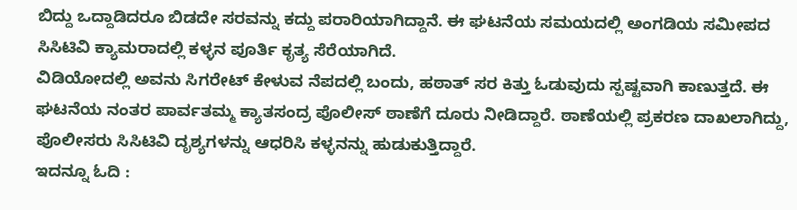ಬಿದ್ದು ಒದ್ದಾಡಿದರೂ ಬಿಡದೇ ಸರವನ್ನು ಕದ್ದು ಪರಾರಿಯಾಗಿದ್ದಾನೆ. ಈ ಘಟನೆಯ ಸಮಯದಲ್ಲಿ ಅಂಗಡಿಯ ಸಮೀಪದ ಸಿಸಿಟಿವಿ ಕ್ಯಾಮರಾದಲ್ಲಿ ಕಳ್ಳನ ಪೂರ್ತಿ ಕೃತ್ಯ ಸೆರೆಯಾಗಿದೆ.
ವಿಡಿಯೋದಲ್ಲಿ ಅವನು ಸಿಗರೇಟ್ ಕೇಳುವ ನೆಪದಲ್ಲಿ ಬಂದು, ಹಠಾತ್ ಸರ ಕಿತ್ತು ಓಡುವುದು ಸ್ಪಷ್ಟವಾಗಿ ಕಾಣುತ್ತದೆ. ಈ ಘಟನೆಯ ನಂತರ ಪಾರ್ವತಮ್ಮ ಕ್ಯಾತಸಂದ್ರ ಪೊಲೀಸ್ ಠಾಣೆಗೆ ದೂರು ನೀಡಿದ್ದಾರೆ. ಠಾಣೆಯಲ್ಲಿ ಪ್ರಕರಣ ದಾಖಲಾಗಿದ್ದು, ಪೊಲೀಸರು ಸಿಸಿಟಿವಿ ದೃಶ್ಯಗಳನ್ನು ಆಧರಿಸಿ ಕಳ್ಳನನ್ನು ಹುಡುಕುತ್ತಿದ್ದಾರೆ.
ಇದನ್ನೂ ಓದಿ :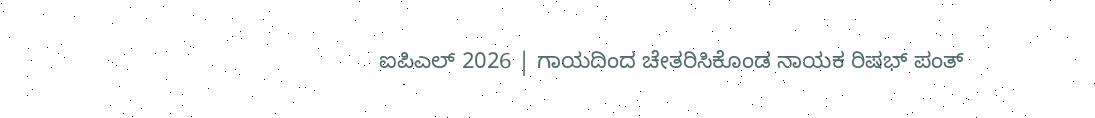ಐಪಿಎಲ್ 2026 | ಗಾಯದಿಂದ ಚೇತರಿಸಿಕೊಂಡ ನಾಯಕ ರಿಷಭ್ ಪಂತ್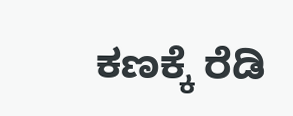ಕಣಕ್ಕೆ ರೆಡಿ